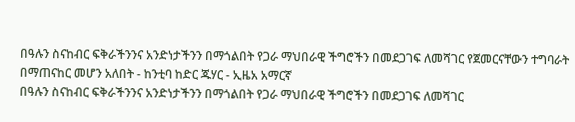በዓሉን ስናከብር ፍቅራችንንና አንድነታችንን በማጎልበት የጋራ ማህበራዊ ችግሮችን በመደጋገፍ ለመሻገር የጀመርናቸውን ተግባራት በማጠናከር መሆን አለበት - ከንቲባ ከድር ጁሃር - ኢዜአ አማርኛ
በዓሉን ስናከብር ፍቅራችንንና አንድነታችንን በማጎልበት የጋራ ማህበራዊ ችግሮችን በመደጋገፍ ለመሻገር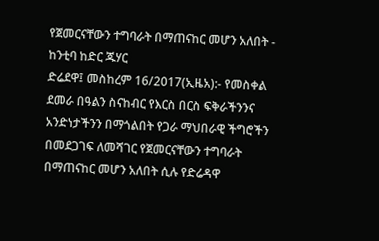የጀመርናቸውን ተግባራት በማጠናከር መሆን አለበት - ከንቲባ ከድር ጁሃር
ድሬደዋ፤ መስከረም 16/2017(ኢዜአ):- የመስቀል ደመራ በዓልን ስናከብር የእርስ በርስ ፍቅራችንንና አንድነታችንን በማጎልበት የጋራ ማህበራዊ ችግሮችን በመደጋገፍ ለመሻገር የጀመርናቸውን ተግባራት በማጠናከር መሆን አለበት ሲሉ የድሬዳዋ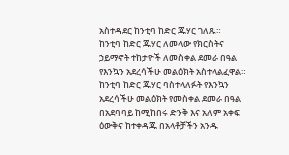አስተዳደር ከንቲባ ከድር ጁሃር ገለጹ።
ከንቲባ ከድር ጁሃር ለመላው የክርስትና ኃይማኖት ተከታዮች ለመስቀል ደመራ በዓል የእንኳን አደረሳችሁ መልዕክት አስተላልፈዋል።
ከንቲባ ከድር ጁሃር ባስተላለፉት የእንኳን አደረሳችሁ መልዕክት የመስቀል ደመራ በዓል በአደባባይ ከሚከበሩ ድንቅ እና አለም አቀፍ ዕውቅና ከተቀዳጁ በአላቶቻችን አንዱ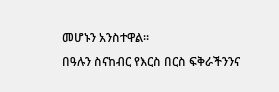መሆኑን አንስተዋል።
በዓሉን ስናከብር የእርስ በርስ ፍቅራችንንና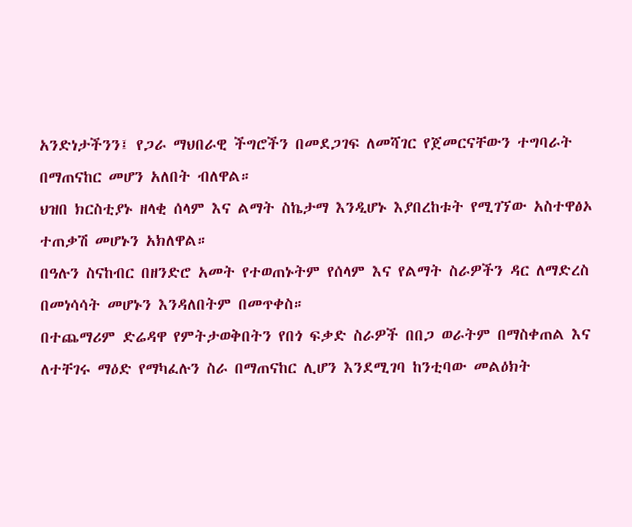አንድነታችንን፤ የጋራ ማህበራዊ ችግሮችን በመደጋገፍ ለመሻገር የጀመርናቸውን ተግባራት በማጠናከር መሆን አለበት ብለዋል።
ህዝበ ክርስቲያኑ ዘላቂ ሰላም እና ልማት ስኬታማ እንዲሆኑ እያበረከቱት የሚገኘው አስተዋፅኦ ተጠቃሽ መሆኑን አክለዋል።
በዓሉን ስናከብር በዘንድሮ አመት የተወጠኑትም የሰላም እና የልማት ስራዎችን ዳር ለማድረስ በመነሳሳት መሆኑን እንዳለበትም በመጥቀስ።
በተጨማሪም ድሬዳዋ የምትታወቅበትን የበጎ ፍቃድ ስራዎች በበጋ ወራትም በማስቀጠል እና ለተቸገሩ ማዕድ የማካፈሉን ስራ በማጠናከር ሊሆን እንደሚገባ ከንቲባው መልዕክት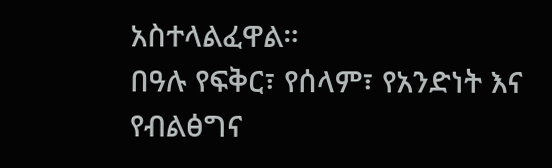አስተላልፈዋል።
በዓሉ የፍቅር፣ የሰላም፣ የአንድነት እና የብልፅግና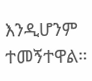እንዲሆንም ተመኝተዋል።